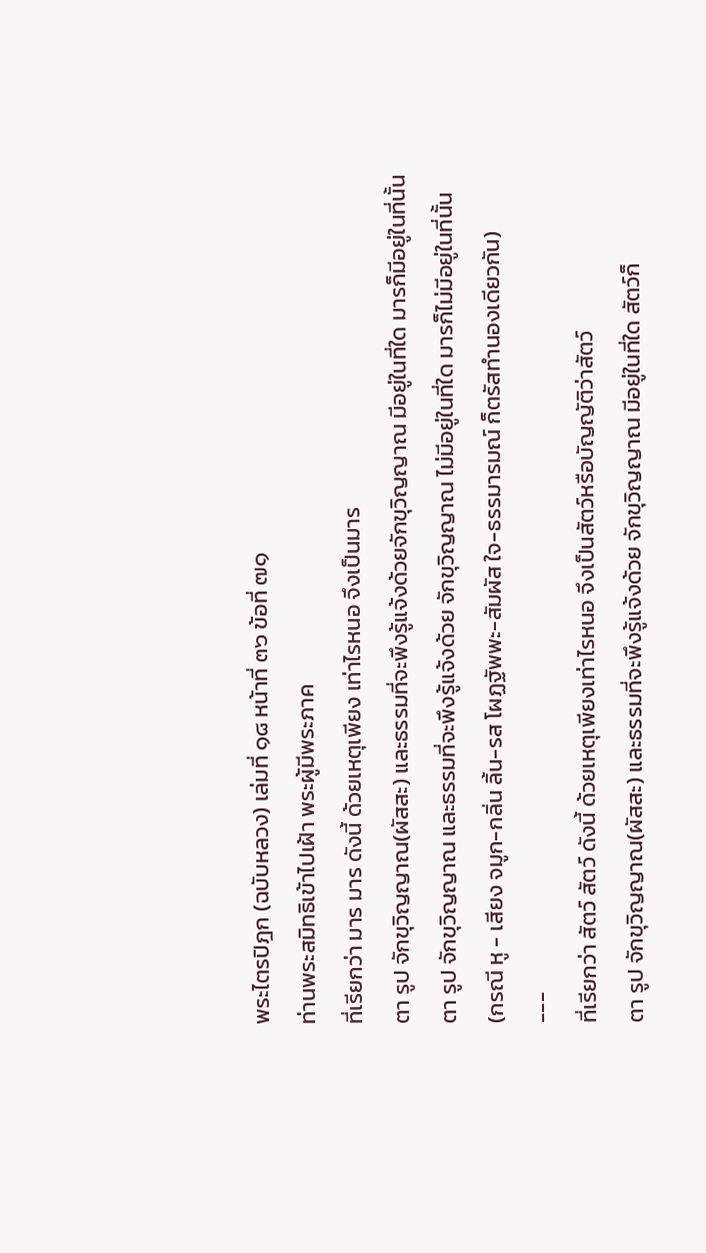พระไตรปิฎก (ฉบับหลวง) เล่มที่ ๑๘ หน้าที่ ๓๖ ข้อที่ ๗๑
ท่านพระสมิทธิเข้าไปเฝ้า พระผู้มีพระภาค
ที่เรียกว่า มาร มาร ดังนี้ ด้วยเหตุเพียง เท่าไรหนอ จึงเป็นมาร
ตา รูป จักขุวิญญาณ(ผัสสะ) และธรรมที่จะพึงรู้แจ้งด้วยจักขุวิญญาณ มีอยู่ในที่ใด มารก็มีอยู่ในที่นั้น
ตา รูป จักขุวิญญาณ และธรรมที่จะพึงรู้แจ้งด้วย จักขุวิญญาณ ไม่มีอยู่ในที่ใด มารก็ไม่มีอยู่ในที่นั้น
(กรณี หู - เสียง จมูก-กลิ่น ลิ้น-รส โผฏฐัพพะ-สัมผัส ใจ-ธรรมารมณ์ ก็ตรัสทำนองเดียวกัน)
---
ที่เรียกว่า สัตว์ สัตว์ ดังนี้ ด้วยเหตุเพียงเท่าไรหนอ จึงเป็นสัตว์หรือบัญญัติว่าสัตว์
ตา รูป จักขุวิญญาณ(ผัสสะ) และธรรมที่จะพึงรู้แจ้งด้วย จักขุวิญญาณ มีอยู่ในที่ใด สัตว์ก็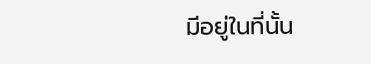มีอยู่ในที่นั้น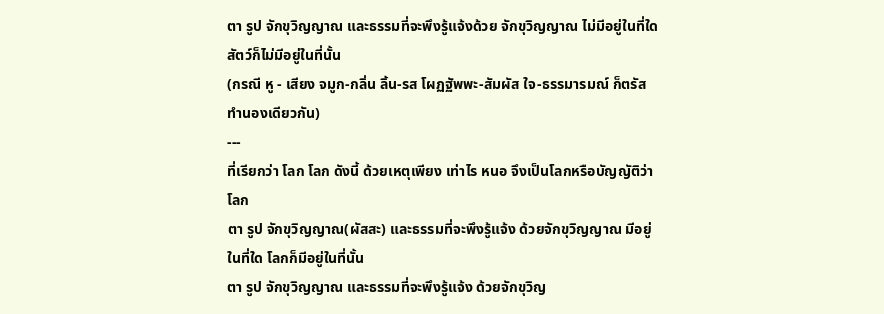ตา รูป จักขุวิญญาณ และธรรมที่จะพึงรู้แจ้งด้วย จักขุวิญญาณ ไม่มีอยู่ในที่ใด สัตว์ก็ไม่มีอยู่ในที่นั้น
(กรณี หู - เสียง จมูก-กลิ่น ลิ้น-รส โผฏฐัพพะ-สัมผัส ใจ-ธรรมารมณ์ ก็ตรัสทำนองเดียวกัน)
---
ที่เรียกว่า โลก โลก ดังนี้ ด้วยเหตุเพียง เท่าไร หนอ จึงเป็นโลกหรือบัญญัติว่าโลก
ตา รูป จักขุวิญญาณ(ผัสสะ) และธรรมที่จะพึงรู้แจ้ง ด้วยจักขุวิญญาณ มีอยู่ในที่ใด โลกก็มีอยู่ในที่นั้น
ตา รูป จักขุวิญญาณ และธรรมที่จะพึงรู้แจ้ง ด้วยจักขุวิญ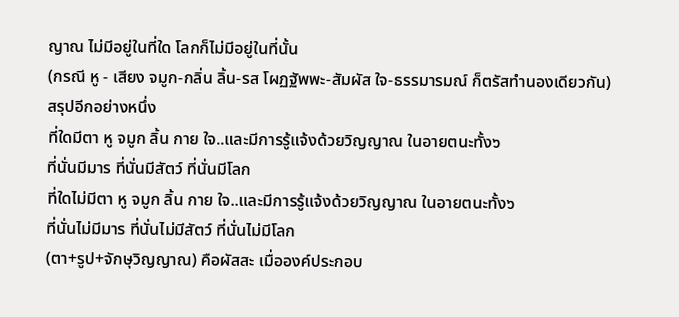ญาณ ไม่มีอยู่ในที่ใด โลกก็ไม่มีอยู่ในที่นั้น
(กรณี หู - เสียง จมูก-กลิ่น ลิ้น-รส โผฏฐัพพะ-สัมผัส ใจ-ธรรมารมณ์ ก็ตรัสทำนองเดียวกัน)
สรุปอีกอย่างหนึ่ง
ที่ใดมีตา หู จมูก ลิ้น กาย ใจ..และมีการรู้แจ้งด้วยวิญญาณ ในอายตนะทั้ง๖
ที่นั่นมีมาร ที่นั่นมีสัตว์ ที่นั่นมีโลก
ที่ใดไม่มีตา หู จมูก ลิ้น กาย ใจ..และมีการรู้แจ้งด้วยวิญญาณ ในอายตนะทั้ง๖
ที่นั่นไม่มีมาร ที่นั่นไม่มีสัตว์ ที่นั่นไม่มีโลก
(ตา+รูป+จักษุวิญญาณ) คือผัสสะ เมื่อองค์ประกอบ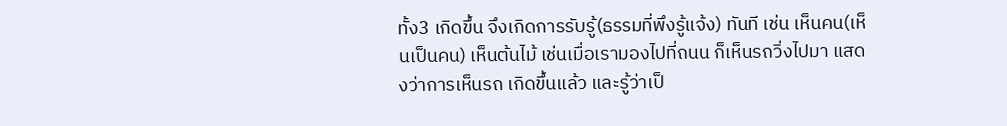ทั้ง3 เกิดขึ้น จึงเกิดการรับรู้(ธรรมที่พึงรู้แจ้ง) ทันที เช่น เห็นคน(เห็นเป็นคน) เห็นต้นไม้ เช่นเมื่อเรามองไปที่ถนน ก็เห็นรถวิ่งไปมา แสดงว่าการเห็นรถ เกิดขึ้นแล้ว และรู้ว่าเป็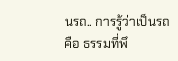นรถ.. การรู้ว่าเป็นรถ คือ ธรรมที่พึ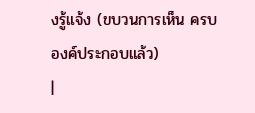งรู้แจ้ง (ขบวนการเห็น ครบองค์ประกอบแล้ว)
|